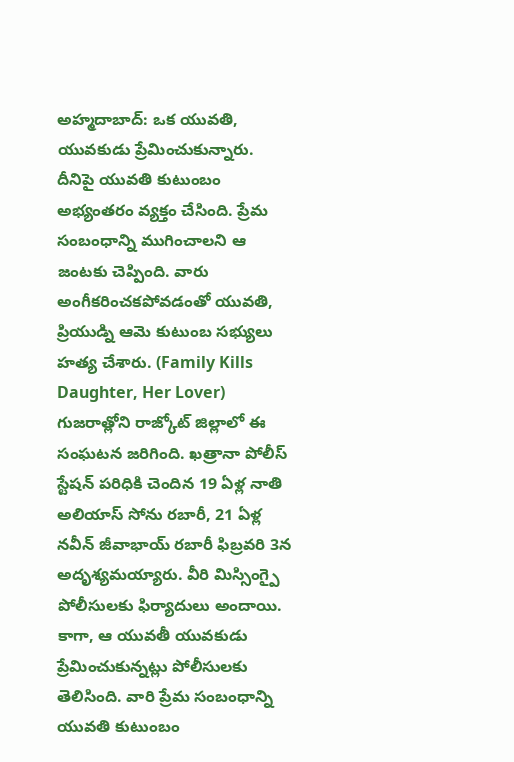అహ్మదాబాద్: ఒక యువతి, యువకుడు ప్రేమించుకున్నారు. దీనిపై యువతి కుటుంబం అభ్యంతరం వ్యక్తం చేసింది. ప్రేమ సంబంధాన్ని ముగించాలని ఆ జంటకు చెప్పింది. వారు అంగీకరించకపోవడంతో యువతి, ప్రియుడ్ని ఆమె కుటుంబ సభ్యులు హత్య చేశారు. (Family Kills Daughter, Her Lover) గుజరాత్లోని రాజ్కోట్ జిల్లాలో ఈ సంఘటన జరిగింది. ఖత్రానా పోలీస్ స్టేషన్ పరిధికి చెందిన 19 ఏళ్ల నాతి అలియాస్ సోను రబారీ, 21 ఏళ్ల నవీన్ జీవాభాయ్ రబారీ ఫిబ్రవరి 3న అదృశ్యమయ్యారు. వీరి మిస్సింగ్పై పోలీసులకు ఫిర్యాదులు అందాయి.
కాగా, ఆ యువతీ యువకుడు ప్రేమించుకున్నట్లు పోలీసులకు తెలిసింది. వారి ప్రేమ సంబంధాన్ని యువతి కుటుంబం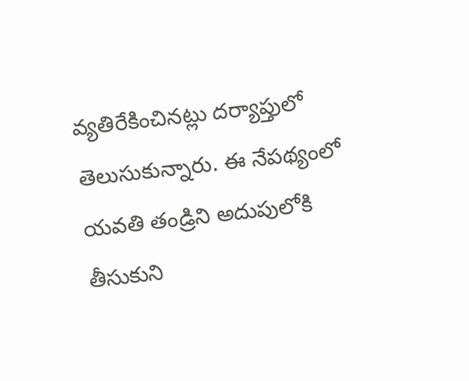వ్యతిరేకించినట్లు దర్యాప్తులో తెలుసుకున్నారు. ఈ నేపథ్యంలో యవతి తండ్రిని అదుపులోకి తీసుకుని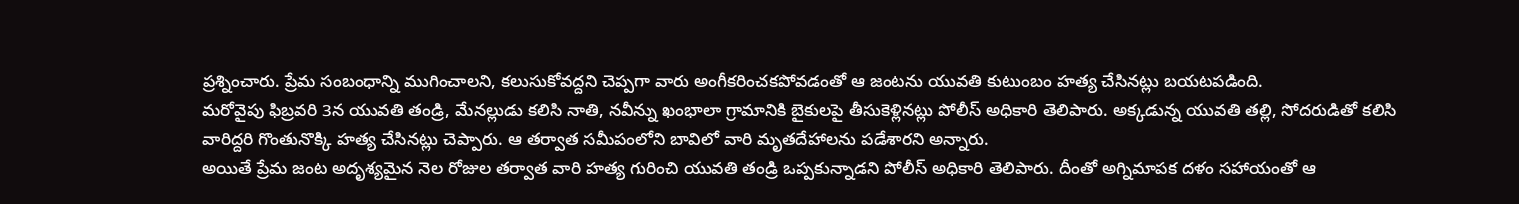ప్రశ్నించారు. ప్రేమ సంబంధాన్ని ముగించాలని, కలుసుకోవద్దని చెప్పగా వారు అంగీకరించకపోవడంతో ఆ జంటను యువతి కుటుంబం హత్య చేసినట్లు బయటపడింది.
మరోవైపు ఫిబ్రవరి 3న యువతి తండ్రి, మేనల్లుడు కలిసి నాతి, నవీన్ను ఖంభాలా గ్రామానికి బైకులపై తీసుకెళ్లినట్లు పోలీస్ అధికారి తెలిపారు. అక్కడున్న యువతి తల్లి, సోదరుడితో కలిసి వారిద్దరి గొంతునొక్కి హత్య చేసినట్లు చెప్పారు. ఆ తర్వాత సమీపంలోని బావిలో వారి మృతదేహాలను పడేశారని అన్నారు.
అయితే ప్రేమ జంట అదృశ్యమైన నెల రోజుల తర్వాత వారి హత్య గురించి యువతి తండ్రి ఒప్పకున్నాడని పోలీస్ అధికారి తెలిపారు. దీంతో అగ్నిమాపక దళం సహాయంతో ఆ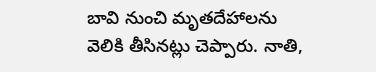బావి నుంచి మృతదేహాలను వెలికి తీసినట్లు చెప్పారు. నాతి,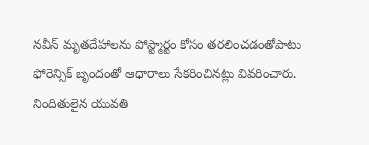నవీన్ మృతదేహాలను పోస్ట్మార్టం కోసం తరలించడంతోపాటు ఫోరెన్సిక్ బృందంతో ఆధారాలు సేకరించినట్లు వివరించారు. నిందితులైన యువతి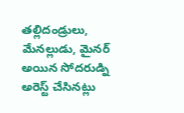తల్లిదండ్రులు, మేనల్లుడు, మైనర్ అయిన సోదరుడ్ని అరెస్ట్ చేసినట్లు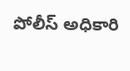పోలీస్ అధికారి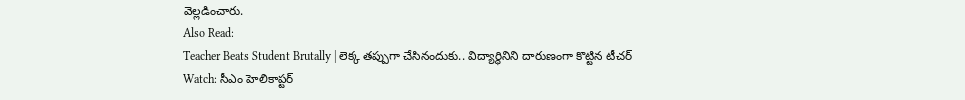వెల్లడించారు.
Also Read:
Teacher Beats Student Brutally | లెక్క తప్పుగా చేసినందుకు.. విద్యార్థినిని దారుణంగా కొట్టిన టీచర్
Watch: సీఎం హెలికాప్టర్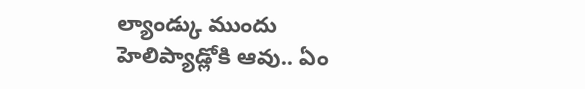ల్యాండ్కు ముందు హెలిప్యాడ్లోకి ఆవు.. ఏం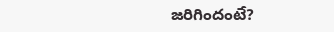జరిగిందంటే?